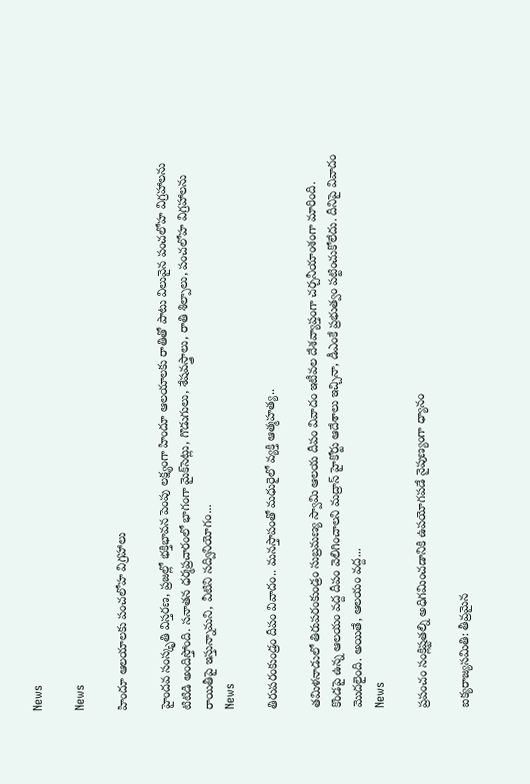News

News

హిందూ ఆలయాలకు పంచలోహ విగ్రహాలు

హైందవ సంస్కృతి విస్తరణ, ప్రజల్లో భక్తిభావన పెంపు లక్ష్యంగా హిందూ ఆలయాలకు రాతితో పాటు విలువైన పంచలోహ విగ్రహాలను టిటిడి అందిస్తోంది. సనాతన ధర్మప్రచారంలో భాగంగా మైక్‌సెట్లు, గొడుగులు, శేషవస్త్రాలు, రాతి శిల్పాలు, పంచలోహ విగ్రహాలను రాయితీపై ఇస్తున్నామని, వీటిని సద్వినియోగం...
News

తిరుపరంకుండ్రం దీపం వివాదం.. మనస్తాపంతో మధురైలో వ్యక్తి ఆత్మహత్య..

తమిళనాడులో తిరుపరంకుండ్రం సుబ్రమణ్య స్వామి ఆలయ దీపం వివాదం ఇటీవల దేశవ్యాప్తంగా చర్చనీయాంశంగా మారింది. కొండపై ఉన్న ఆలయం వద్ద దీపం వెలిగించాలని మద్రాస్ హైకోర్టు ఆదేశాలు ఇచ్చినా, డీఎంకే ప్రభుత్వం పట్టించుకోలేదు. దీనిపై వివాదం మొదలైంది. అయితే, ఆలయం వద్ద...
News

ప్రపంచం సంక్లిష్టతల్ని అధిగమించడానికి ఉపయోగపడే నైపుణ్యంగా ధ్యానం

ఐక్యరాజ్యసమితి: తీవ్రమైన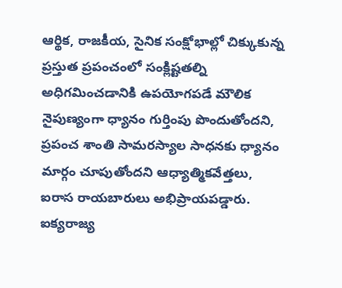ఆర్థిక, రాజకీయ, సైనిక సంక్షోభాల్లో చిక్కుకున్న ప్రస్తుత ప్రపంచంలో సంక్లిష్టతల్ని అధిగమించడానికి ఉపయోగపడే మౌలిక నైపుణ్యంగా ధ్యానం గుర్తింపు పొందుతోందని, ప్రపంచ శాంతి సామరస్యాల సాధనకు ధ్యానం మార్గం చూపుతోందని ఆధ్యాత్మికవేత్తలు, ఐరాస రాయబారులు అభిప్రాయపడ్డారు. ఐక్యరాజ్య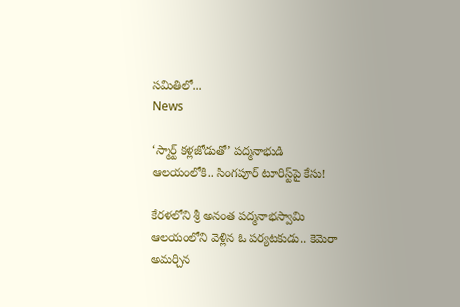సమితిలో...
News

‘స్మార్ట్‌ కళ్లజోడుతో’ పద్మనాభుడి ఆలయంలోకి.. సింగపూర్‌ టూరిస్ట్‌పై కేసు!

కేరళలోని శ్రీ అనంత పద్మనాభస్వామి ఆలయంలోని వెళ్లిన ఓ పర్యటకుడు.. కెమెరా అమర్చిన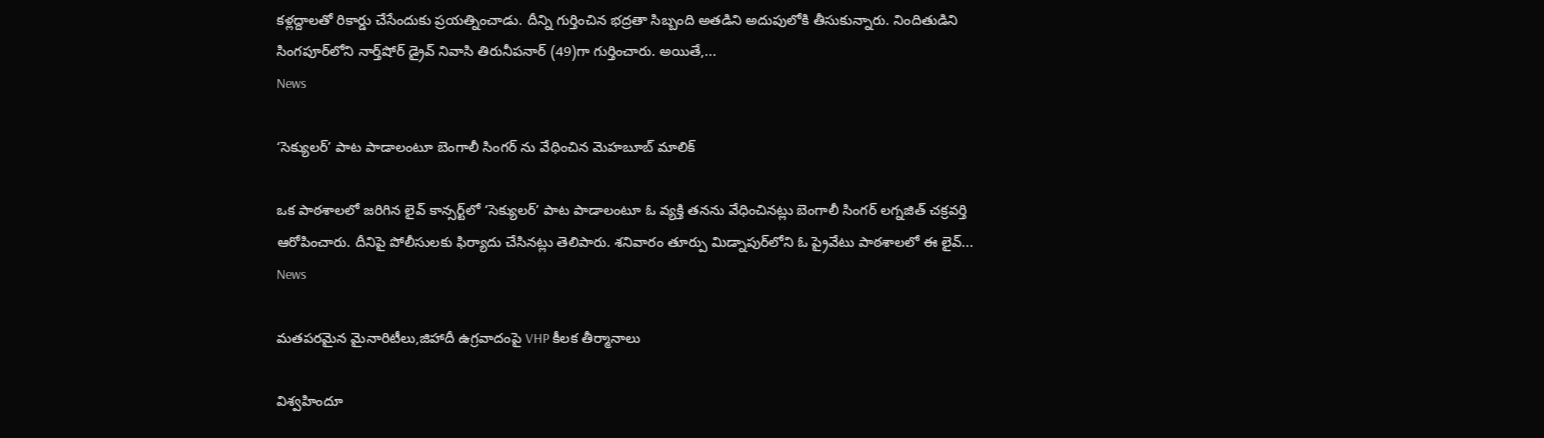కళ్లద్దాలతో రికార్డు చేసేందుకు ప్రయత్నించాడు. దీన్ని గుర్తించిన భద్రతా సిబ్బంది అతడిని అదుపులోకి తీసుకున్నారు. నిందితుడిని సింగపూర్‌లోని నార్త్‌షోర్‌ డ్రైవ్‌ నివాసి తిరునీపనార్‌ (49)గా గుర్తించారు. అయితే,...
News

‘సెక్యులర్‌’ పాట పాడాలంటూ బెంగాలీ సింగర్‌ ను వేధించిన మెహబూబ్‌ మాలిక్‌

ఒక పాఠశాలలో జరిగిన లైవ్‌ కాన్సర్ట్‌లో ‘సెక్యులర్‌’ పాట పాడాలంటూ ఓ వ్యక్తి తనను వేధించినట్లు బెంగాలీ సింగర్‌ లగ్నజిత్‌ చక్రవర్తి ఆరోపించారు. దీనిపై పోలీసులకు ఫిర్యాదు చేసినట్లు తెలిపారు. శనివారం తూర్పు మిడ్నాపుర్‌లోని ఓ ప్రైవేటు పాఠశాలలో ఈ లైవ్‌...
News

మతపరమైన మైనారిటీలు,జిహాదీ ఉగ్రవాదంపై VHP కీలక తీర్మానాలు

విశ్వహిందూ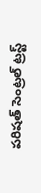పరిషత్ సెంట్రల్ ట్రస్ట్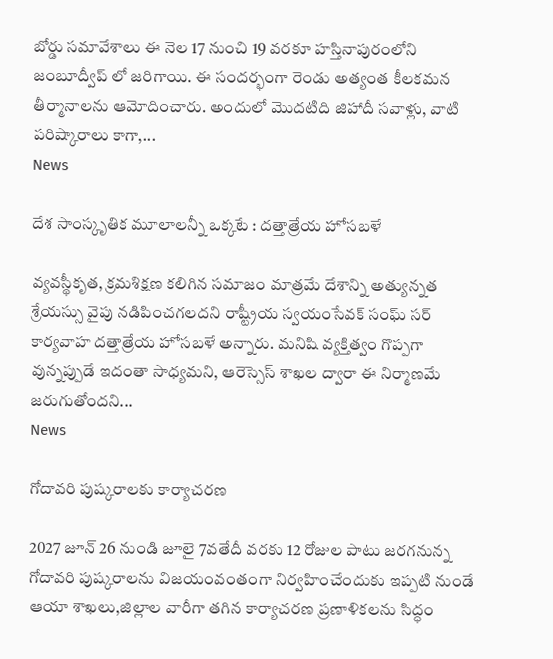బోర్డు సమావేశాలు ఈ నెల 17 నుంచి 19 వరకూ హస్తినాపురంలోని జంబూద్వీప్ లో జరిగాయి. ఈ సందర్భంగా రెండు అత్యంత కీలకమన తీర్మానాలను ఆమోదించారు. అందులో మొదటిది జిహాదీ సవాళ్లు, వాటి పరిష్కారాలు కాగా,...
News

దేశ సాంస్కృతిక మూలాలన్నీ ఒక్కటే : దత్తాత్రేయ హోసబళే

వ్యవస్థీకృత, క్రమశిక్షణ కలిగిన సమాజం మాత్రమే దేశాన్ని అత్యున్నత శ్రేయస్సు వైపు నడిపించగలదని రాష్ట్రీయ స్వయంసేవక్ సంఘ్ సర్ కార్యవాహ దత్తాత్రేయ హోసబళే అన్నారు. మనిషి వ్యక్తిత్వం గొప్పగా వున్నప్పుడే ఇదంతా సాధ్యమని, ఆరెస్సెస్ శాఖల ద్వారా ఈ నిర్మాణమే జరుగుతోందని...
News

గోదావరి పుష్కరాలకు కార్యాచరణ

2027 జూన్ 26 నుండి జూలై 7వతేదీ వరకు 12 రోజుల పాటు జరగనున్న గోదావరి పుష్కరాలను విజయంవంతంగా నిర్వహించేందుకు ఇప్పటి నుండే ఆయా శాఖలు,జిల్లాల వారీగా తగిన కార్యాచరణ ప్రణాళికలను సిద్ధం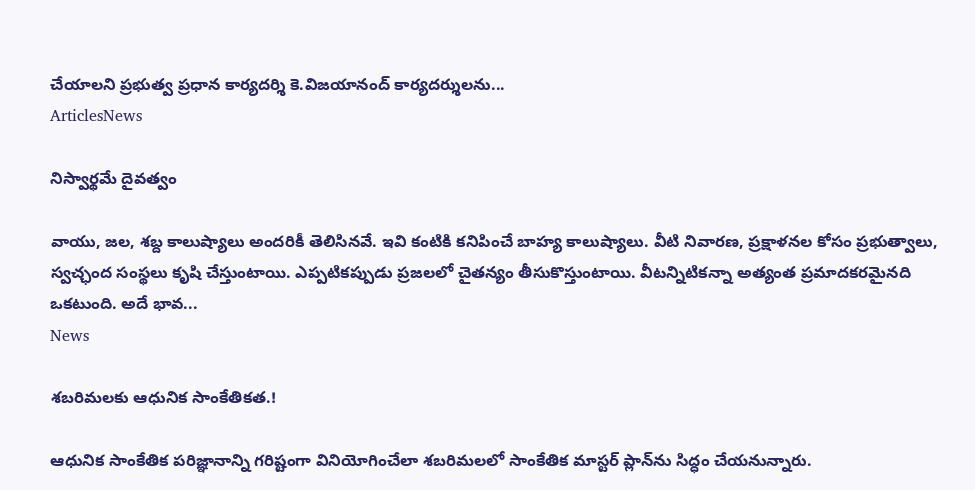చేయాలని ప్రభుత్వ ప్రధాన కార్యదర్శి కె.విజయానంద్ కార్యదర్శులను...
ArticlesNews

నిస్వార్థమే దైవత్వం

వాయు, జల, శబ్ద కాలుష్యాలు అందరికీ తెలిసినవే. ఇవి కంటికి కనిపించే బాహ్య కాలుష్యాలు. వీటి నివారణ, ప్రక్షాళనల కోసం ప్రభుత్వాలు, స్వచ్ఛంద సంస్థలు కృషి చేస్తుంటాయి. ఎప్పటికప్పుడు ప్రజలలో చైతన్యం తీసుకొస్తుంటాయి. వీటన్నిటికన్నా అత్యంత ప్రమాదకరమైనది ఒకటుంది. అదే భావ...
News

శబరిమలకు ఆధునిక సాంకేతికత.!

ఆధునిక సాంకేతిక పరిజ్ఞానాన్ని గరిష్టంగా వినియోగించేలా శబరిమలలో సాంకేతిక మాస్టర్ ప్లాన్‌ను సిద్ధం చేయనున్నారు.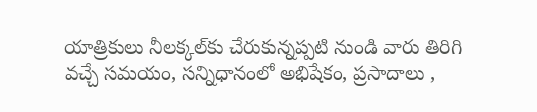యాత్రికులు నీలక్కల్‌కు చేరుకున్నప్పటి నుండి వారు తిరిగి వచ్చే సమయం, సన్నిధానంలో అభిషేకం, ప్రసాదాలు ,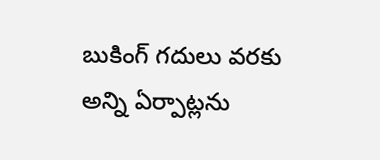బుకింగ్‌ గదులు వరకు అన్ని ఏర్పాట్లను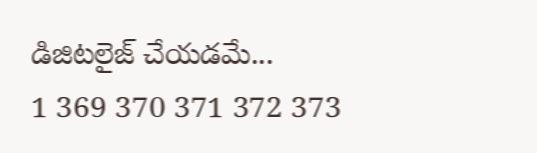డిజిటలైజ్ చేయడమే...
1 369 370 371 372 373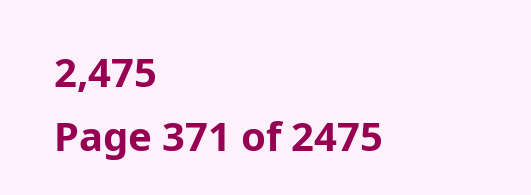2,475
Page 371 of 2475